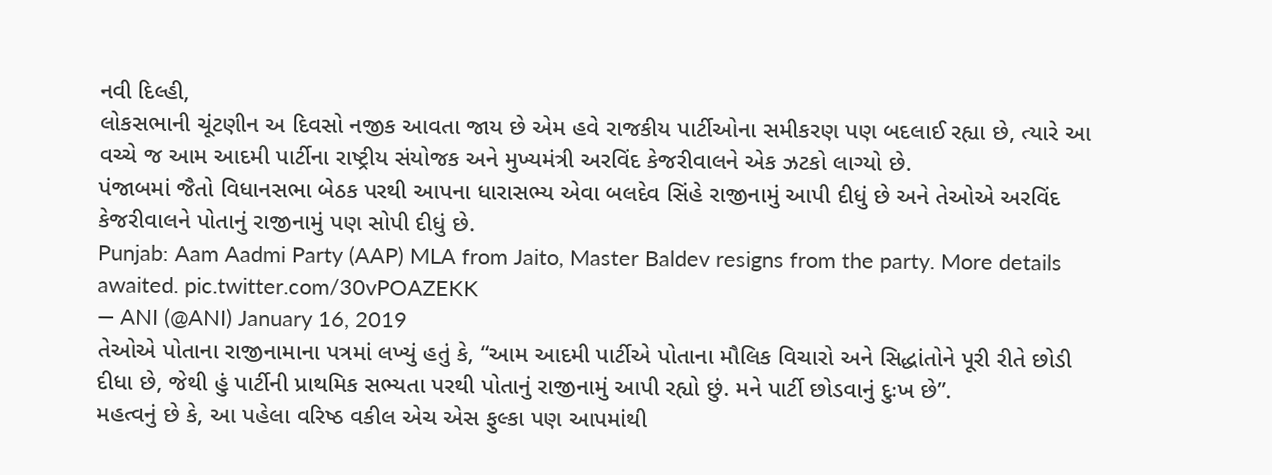નવી દિલ્હી,
લોકસભાની ચૂંટણીન અ દિવસો નજીક આવતા જાય છે એમ હવે રાજકીય પાર્ટીઓના સમીકરણ પણ બદલાઈ રહ્યા છે, ત્યારે આ વચ્ચે જ આમ આદમી પાર્ટીના રાષ્ટ્રીય સંયોજક અને મુખ્યમંત્રી અરવિંદ કેજરીવાલને એક ઝટકો લાગ્યો છે.
પંજાબમાં જૈતો વિધાનસભા બેઠક પરથી આપના ધારાસભ્ય એવા બલદેવ સિંહે રાજીનામું આપી દીધું છે અને તેઓએ અરવિંદ કેજરીવાલને પોતાનું રાજીનામું પણ સોપી દીધું છે.
Punjab: Aam Aadmi Party (AAP) MLA from Jaito, Master Baldev resigns from the party. More details awaited. pic.twitter.com/30vPOAZEKK
— ANI (@ANI) January 16, 2019
તેઓએ પોતાના રાજીનામાના પત્રમાં લખ્યું હતું કે, “આમ આદમી પાર્ટીએ પોતાના મૌલિક વિચારો અને સિદ્ધાંતોને પૂરી રીતે છોડી દીધા છે, જેથી હું પાર્ટીની પ્રાથમિક સભ્યતા પરથી પોતાનું રાજીનામું આપી રહ્યો છું. મને પાર્ટી છોડવાનું દુઃખ છે”.
મહત્વનું છે કે, આ પહેલા વરિષ્ઠ વકીલ એચ એસ ફુલ્કા પણ આપમાંથી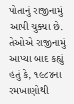પોતાનું રાજીનામું આપી ચુક્યા છે. તેઓએ રાજીનામું આપ્યા બાદ કહ્યું હતું કે, ૧૯૮૪ના રમખાણોથી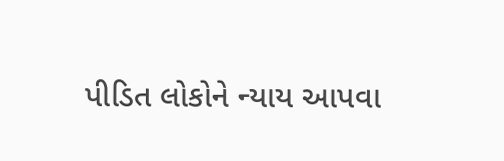પીડિત લોકોને ન્યાય આપવા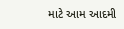માટે આમ આદમી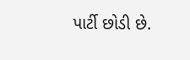પાર્ટી છોડી છે.